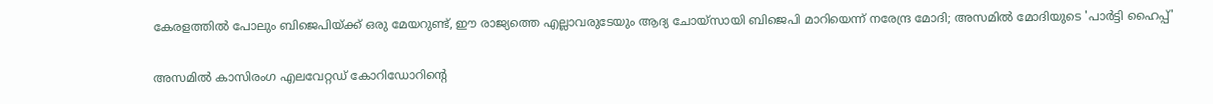കേരളത്തില്‍ പോലും ബിജെപിയ്ക്ക് ഒരു മേയറുണ്ട്, ഈ രാജ്യത്തെ എല്ലാവരുടേയും ആദ്യ ചോയ്‌സായി ബിജെപി മാറിയെന്ന് നരേന്ദ്ര മോദി; അസമില്‍ മോദിയുടെ 'പാര്‍ട്ടി ഹൈപ്പ്'

അസമില്‍ കാസിരംഗ എലവേറ്റഡ് കോറിഡോറിന്റെ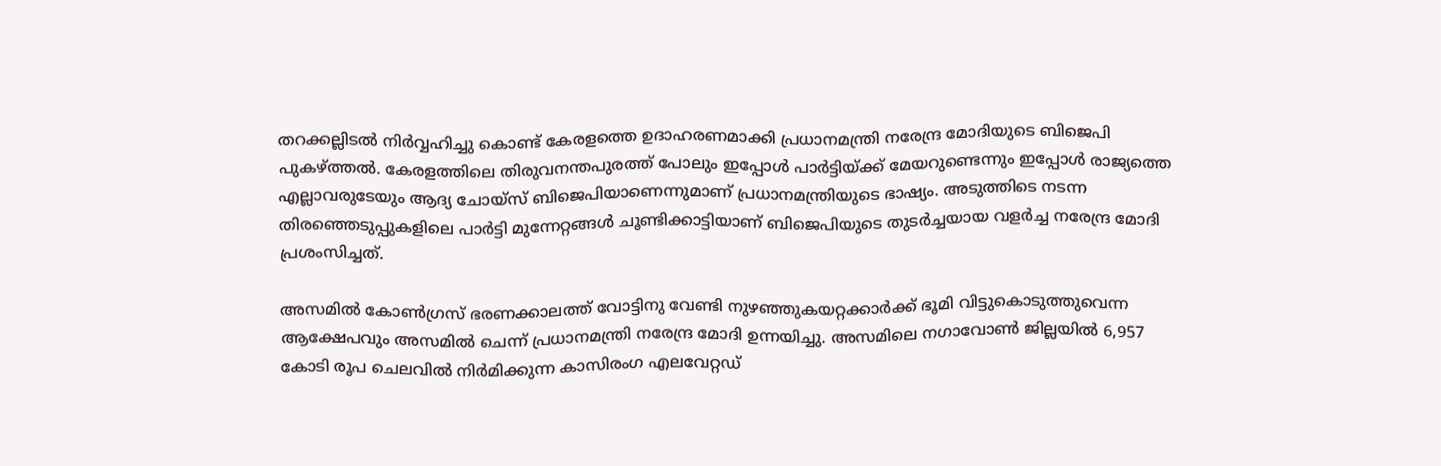തറക്കല്ലിടല്‍ നിര്‍വ്വഹിച്ചു കൊണ്ട് കേരളത്തെ ഉദാഹരണമാക്കി പ്രധാനമന്ത്രി നരേന്ദ്ര മോദിയുടെ ബിജെപി പുകഴ്ത്തല്‍. കേരളത്തിലെ തിരുവനന്തപുരത്ത് പോലും ഇപ്പോള്‍ പാര്‍ട്ടിയ്ക്ക് മേയറുണ്ടെന്നും ഇപ്പോള്‍ രാജ്യത്തെ എല്ലാവരുടേയും ആദ്യ ചോയ്സ് ബിജെപിയാണെന്നുമാണ് പ്രധാനമന്ത്രിയുടെ ഭാഷ്യം. അടുത്തിടെ നടന്ന തിരഞ്ഞെടുപ്പുകളിലെ പാര്‍ട്ടി മുന്നേറ്റങ്ങള്‍ ചൂണ്ടിക്കാട്ടിയാണ് ബിജെപിയുടെ തുടര്‍ച്ചയായ വളര്‍ച്ച നരേന്ദ്ര മോദി പ്രശംസിച്ചത്.

അസമില്‍ കോണ്‍ഗ്രസ് ഭരണക്കാലത്ത് വോട്ടിനു വേണ്ടി നുഴഞ്ഞുകയറ്റക്കാര്‍ക്ക് ഭൂമി വിട്ടുകൊടുത്തുവെന്ന ആക്ഷേപവും അസമില്‍ ചെന്ന് പ്രധാനമന്ത്രി നരേന്ദ്ര മോദി ഉന്നയിച്ചു. അസമിലെ നഗാവോണ്‍ ജില്ലയില്‍ 6,957 കോടി രൂപ ചെലവില്‍ നിര്‍മിക്കുന്ന കാസിരംഗ എലവേറ്റഡ്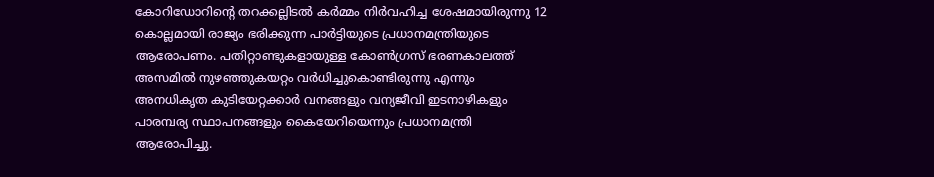കോറിഡോറിന്റെ തറക്കല്ലിടല്‍ കര്‍മ്മം നിര്‍വഹിച്ച ശേഷമായിരുന്നു 12 കൊല്ലമായി രാജ്യം ഭരിക്കുന്ന പാര്‍ട്ടിയുടെ പ്രധാനമന്ത്രിയുടെ ആരോപണം. പതിറ്റാണ്ടുകളായുള്ള കോണ്‍ഗ്രസ് ഭരണകാലത്ത് അസമില്‍ നുഴഞ്ഞുകയറ്റം വര്‍ധിച്ചുകൊണ്ടിരുന്നു എന്നും അനധികൃത കുടിയേറ്റക്കാര്‍ വനങ്ങളും വന്യജീവി ഇടനാഴികളും പാരമ്പര്യ സ്ഥാപനങ്ങളും കൈയേറിയെന്നും പ്രധാനമന്ത്രി ആരോപിച്ചു.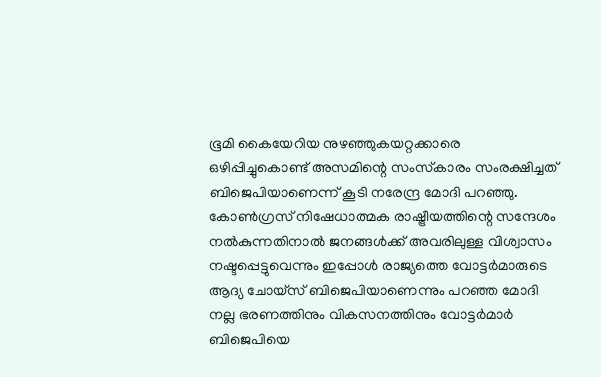ഭൂമി കൈയേറിയ നുഴഞ്ഞുകയറ്റക്കാരെ ഒഴിപ്പിച്ചുകൊണ്ട് അസമിന്റെ സംസ്‌കാരം സംരക്ഷിച്ചത് ബിജെപിയാണെന്ന് കൂടി നരേന്ദ്ര മോദി പറഞ്ഞു. കോണ്‍ഗ്രസ് നിഷേധാത്മക രാഷ്ട്രീയത്തിന്റെ സന്ദേശം നല്‍കുന്നതിനാല്‍ ജനങ്ങള്‍ക്ക് അവരിലുള്ള വിശ്വാസം നഷ്ടപ്പെട്ടുവെന്നും ഇപ്പോള്‍ രാജ്യത്തെ വോട്ടര്‍മാരുടെ ആദ്യ ചോയ്സ് ബിജെപിയാണെന്നും പറഞ്ഞ മോദി നല്ല ഭരണത്തിനും വികസനത്തിനും വോട്ടര്‍മാര്‍ ബിജെപിയെ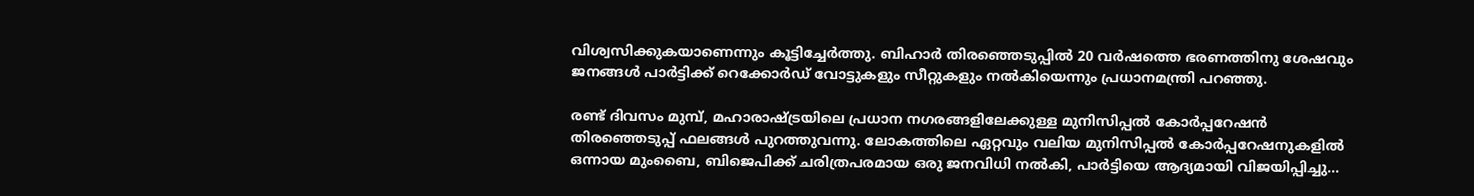വിശ്വസിക്കുകയാണെന്നും കൂട്ടിച്ചേര്‍ത്തു. ബിഹാര്‍ തിരഞ്ഞെടുപ്പില്‍ 20 വര്‍ഷത്തെ ഭരണത്തിനു ശേഷവും ജനങ്ങള്‍ പാര്‍ട്ടിക്ക് റെക്കോര്‍ഡ് വോട്ടുകളും സീറ്റുകളും നല്‍കിയെന്നും പ്രധാനമന്ത്രി പറഞ്ഞു.

രണ്ട് ദിവസം മുമ്പ്, മഹാരാഷ്ട്രയിലെ പ്രധാന നഗരങ്ങളിലേക്കുള്ള മുനിസിപ്പല്‍ കോര്‍പ്പറേഷന്‍ തിരഞ്ഞെടുപ്പ് ഫലങ്ങള്‍ പുറത്തുവന്നു. ലോകത്തിലെ ഏറ്റവും വലിയ മുനിസിപ്പല്‍ കോര്‍പ്പറേഷനുകളില്‍ ഒന്നായ മുംബൈ, ബിജെപിക്ക് ചരിത്രപരമായ ഒരു ജനവിധി നല്‍കി, പാര്‍ട്ടിയെ ആദ്യമായി വിജയിപ്പിച്ചു…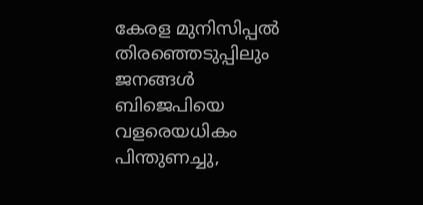കേരള മുനിസിപ്പല്‍ തിരഞ്ഞെടുപ്പിലും ജനങ്ങള്‍ ബിജെപിയെ വളരെയധികം പിന്തുണച്ചു,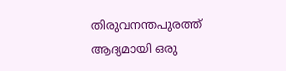തിരുവനന്തപുരത്ത് ആദ്യമായി ഒരു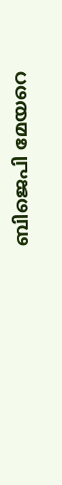ബിജെപി മേയറെ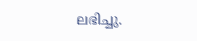ലഭിച്ചു.